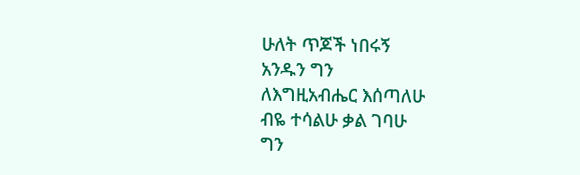ሁለት ጥጆች ነበሩኝ
አንዱን ግን
ለእግዚአብሔር እሰጣለሁ
ብዬ ተሳልሁ ቃል ገባሁ
ግን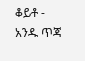ቆይቶ - አንዱ ጥጃ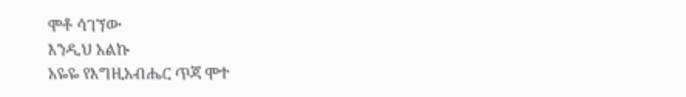ሞቶ ሳገኘው
እንዲህ አልኩ
አዬዬ የእግዚአብሔር ጥጃ ሞተ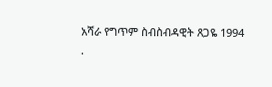አሻራ የግጥም ስብስብዳዊት ጸጋዬ 1994
.